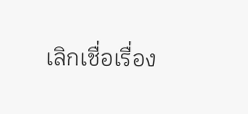เลิกเชื่อเรื่อง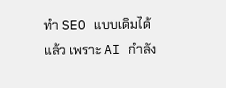ทำ SEO แบบเดิมได้แล้ว เพราะ AI กำลัง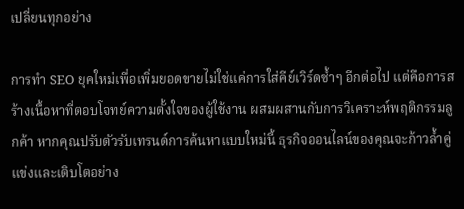เปลี่ยนทุกอย่าง

การทำ SEO ยุคใหม่เพื่อเพิ่มยอดขายไม่ใช่แค่การใส่คีย์เวิร์ดซ้ำๆ อีกต่อไป แต่คือการสร้างเนื้อหาที่ตอบโจทย์ความตั้งใจของผู้ใช้งาน ผสมผสานกับการวิเคราะห์พฤติกรรมลูกค้า หากคุณปรับตัวรับเทรนด์การค้นหาแบบใหม่นี้ ธุรกิจออนไลน์ของคุณจะก้าวล้ำคู่แข่งและเติบโตอย่าง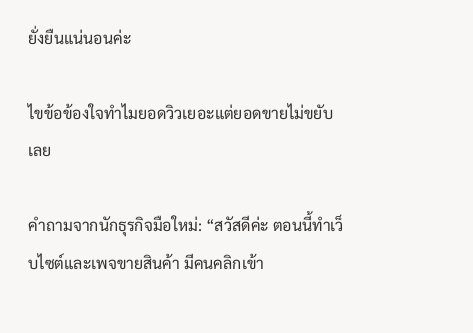ยั่งยืนแน่นอนค่ะ

ไขข้อข้องใจทำไมยอดวิวเยอะแต่ยอดขายไม่ขยับเลย

คำถามจากนักธุรกิจมือใหม่: “สวัสดีค่ะ ตอนนี้ทำเว็บไซต์และเพจขายสินค้า มีคนคลิกเข้า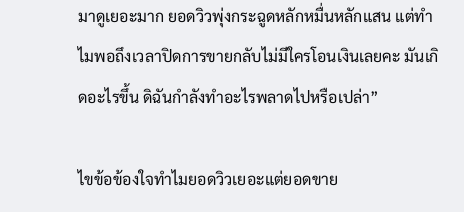มาดูเยอะมาก ยอดวิวพุ่งกระฉูดหลักหมื่นหลักแสน แต่ทำไมพอถึงเวลาปิดการขายกลับไม่มีใครโอนเงินเลยคะ มันเกิดอะไรขึ้น ดิฉันกำลังทำอะไรพลาดไปหรือเปล่า”

ไขข้อข้องใจทำไมยอดวิวเยอะแต่ยอดขาย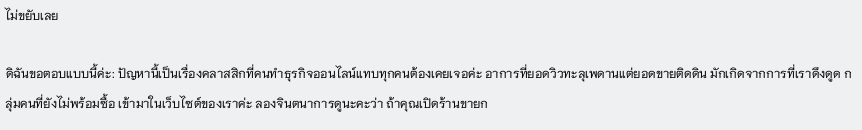ไม่ขยับเลย

ดิฉันขอตอบแบบนี้ค่ะ: ปัญหานี้เป็นเรื่องคลาสสิกที่คนทำธุรกิจออนไลน์แทบทุกคนต้องเคยเจอค่ะ อาการที่ยอดวิวทะลุเพดานแต่ยอดขายติดดิน มักเกิดจากการที่เราดึงดูด กลุ่มคนที่ยังไม่พร้อมซื้อ เข้ามาในเว็บไซต์ของเราค่ะ ลองจินตนาการดูนะคะว่า ถ้าคุณเปิดร้านขายก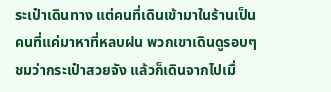ระเป๋าเดินทาง แต่คนที่เดินเข้ามาในร้านเป็นคนที่แค่มาหาที่หลบฝน พวกเขาเดินดูรอบๆ ชมว่ากระเป๋าสวยจัง แล้วก็เดินจากไปเมื่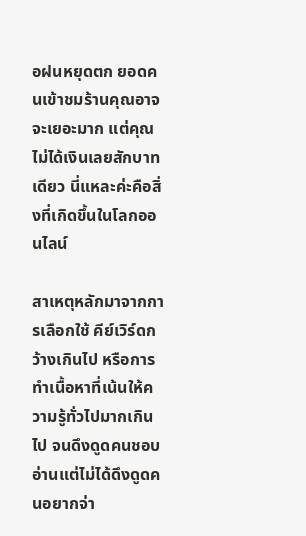อฝนหยุดตก ยอดคนเข้าชมร้านคุณอาจจะเยอะมาก แต่คุณไม่ได้เงินเลยสักบาทเดียว นี่แหละค่ะคือสิ่งที่เกิดขึ้นในโลกออนไลน์

สาเหตุหลักมาจากการเลือกใช้ คีย์เวิร์ดกว้างเกินไป หรือการทำเนื้อหาที่เน้นให้ความรู้ทั่วไปมากเกินไป จนดึงดูดคนชอบอ่านแต่ไม่ได้ดึงดูดคนอยากจ่า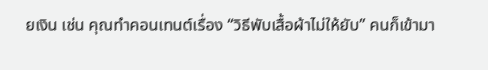ยเงิน เช่น คุณทำคอนเทนต์เรื่อง “วิธีพับเสื้อผ้าไม่ให้ยับ” คนก็เข้ามา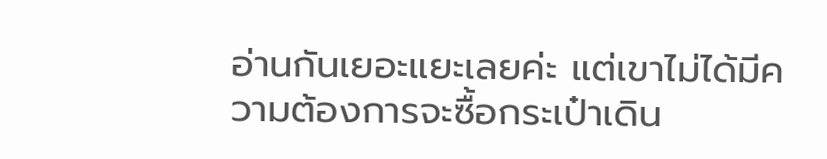อ่านกันเยอะแยะเลยค่ะ แต่เขาไม่ได้มีความต้องการจะซื้อกระเป๋าเดิน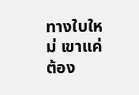ทางใบใหม่ เขาแค่ต้อง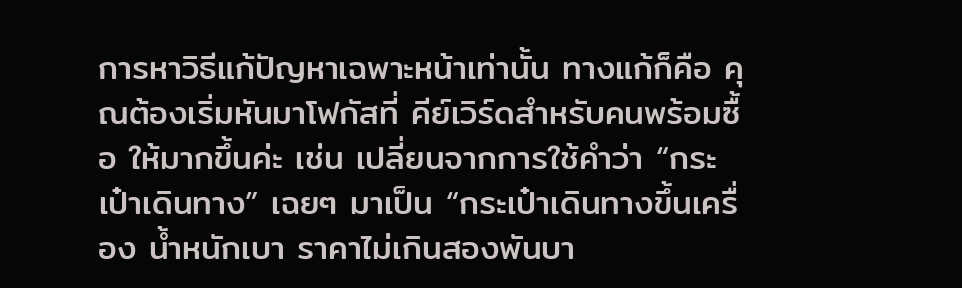การหาวิธีแก้ปัญหาเฉพาะหน้าเท่านั้น ทางแก้ก็คือ คุณต้องเริ่มหันมาโฟกัสที่ คีย์เวิร์ดสำหรับคนพร้อมซื้อ ให้มากขึ้นค่ะ เช่น เปลี่ยนจากการใช้คำว่า “กระเป๋าเดินทาง” เฉยๆ มาเป็น “กระเป๋าเดินทางขึ้นเครื่อง น้ำหนักเบา ราคาไม่เกินสองพันบา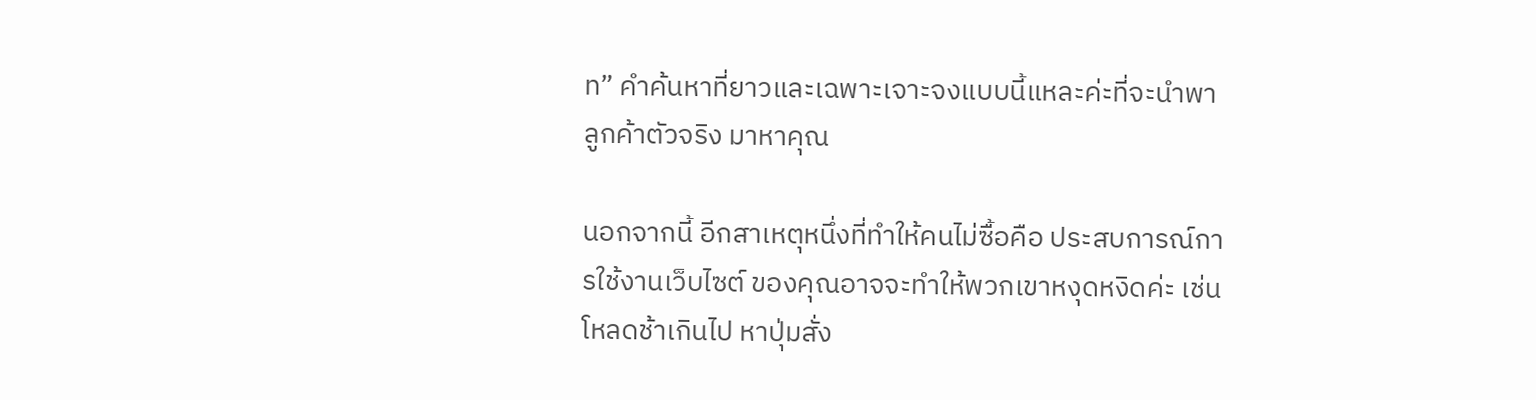ท” คำค้นหาที่ยาวและเฉพาะเจาะจงแบบนี้แหละค่ะที่จะนำพา ลูกค้าตัวจริง มาหาคุณ

นอกจากนี้ อีกสาเหตุหนึ่งที่ทำให้คนไม่ซื้อคือ ประสบการณ์การใช้งานเว็บไซต์ ของคุณอาจจะทำให้พวกเขาหงุดหงิดค่ะ เช่น โหลดช้าเกินไป หาปุ่มสั่ง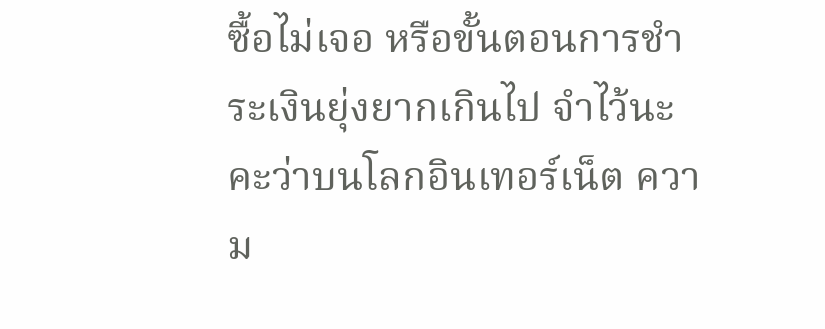ซื้อไม่เจอ หรือขั้นตอนการชำระเงินยุ่งยากเกินไป จำไว้นะคะว่าบนโลกอินเทอร์เน็ต ความ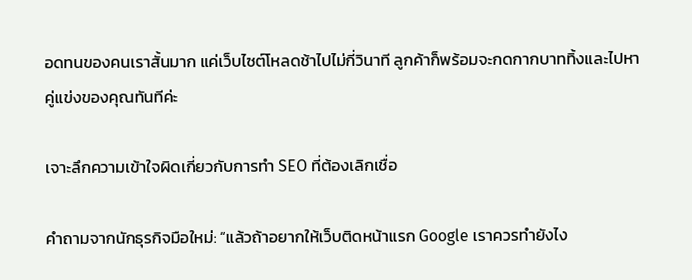อดทนของคนเราสั้นมาก แค่เว็บไซต์โหลดช้าไปไม่กี่วินาที ลูกค้าก็พร้อมจะกดกากบาททิ้งและไปหาคู่แข่งของคุณทันทีค่ะ

เจาะลึกความเข้าใจผิดเกี่ยวกับการทำ SEO ที่ต้องเลิกเชื่อ

คำถามจากนักธุรกิจมือใหม่: “แล้วถ้าอยากให้เว็บติดหน้าแรก Google เราควรทำยังไง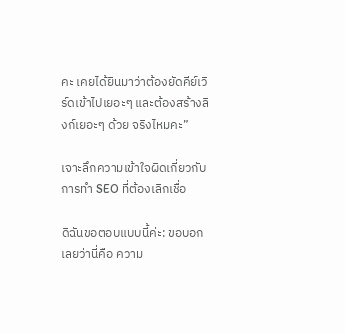คะ เคยได้ยินมาว่าต้องยัดคีย์เวิร์ดเข้าไปเยอะๆ และต้องสร้างลิงก์เยอะๆ ด้วย จริงไหมคะ”

เจาะลึกความเข้าใจผิดเกี่ยวกับการทำ SEO ที่ต้องเลิกเชื่อ

ดิฉันขอตอบแบบนี้ค่ะ: ขอบอกเลยว่านี่คือ ความ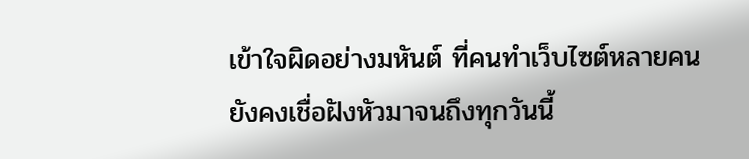เข้าใจผิดอย่างมหันต์ ที่คนทำเว็บไซต์หลายคนยังคงเชื่อฝังหัวมาจนถึงทุกวันนี้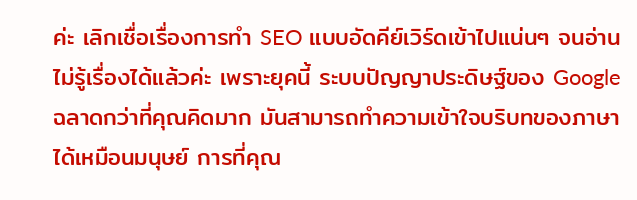ค่ะ เลิกเชื่อเรื่องการทำ SEO แบบอัดคีย์เวิร์ดเข้าไปแน่นๆ จนอ่านไม่รู้เรื่องได้แล้วค่ะ เพราะยุคนี้ ระบบปัญญาประดิษฐ์ของ Google ฉลาดกว่าที่คุณคิดมาก มันสามารถทำความเข้าใจบริบทของภาษาได้เหมือนมนุษย์ การที่คุณ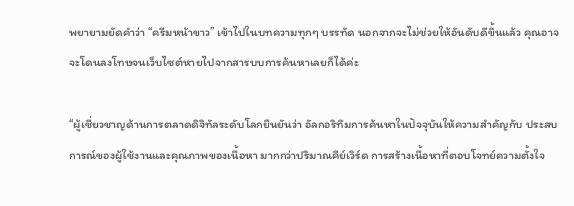พยายามยัดคำว่า “ครีมหน้าขาว” เข้าไปในบทความทุกๆ บรรทัด นอกจากจะไม่ช่วยให้อันดับดีขึ้นแล้ว คุณอาจจะโดนลงโทษจนเว็บไซต์หายไปจากสารบบการค้นหาเลยก็ได้ค่ะ

“ผู้เชี่ยวชาญด้านการตลาดดิจิทัลระดับโลกยืนยันว่า อัลกอริทึมการค้นหาในปัจจุบันให้ความสำคัญกับ ประสบการณ์ของผู้ใช้งานและคุณภาพของเนื้อหา มากกว่าปริมาณคีย์เวิร์ด การสร้างเนื้อหาที่ตอบโจทย์ความตั้งใจ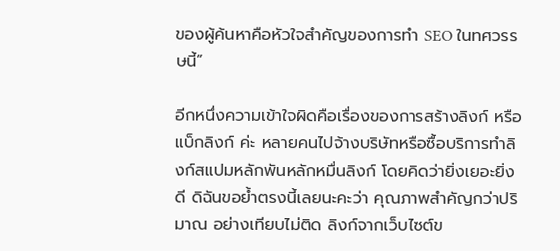ของผู้ค้นหาคือหัวใจสำคัญของการทำ SEO ในทศวรรษนี้”

อีกหนึ่งความเข้าใจผิดคือเรื่องของการสร้างลิงก์ หรือ แบ็กลิงก์ ค่ะ หลายคนไปจ้างบริษัทหรือซื้อบริการทำลิงก์สแปมหลักพันหลักหมื่นลิงก์ โดยคิดว่ายิ่งเยอะยิ่งดี ดิฉันขอย้ำตรงนี้เลยนะคะว่า คุณภาพสำคัญกว่าปริมาณ อย่างเทียบไม่ติด ลิงก์จากเว็บไซต์ข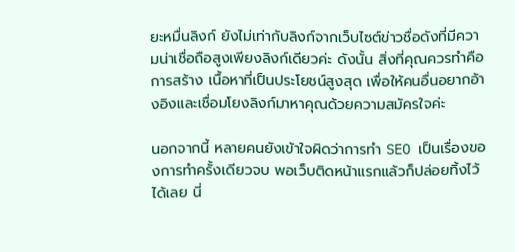ยะหมื่นลิงก์ ยังไม่เท่ากับลิงก์จากเว็บไซต์ข่าวชื่อดังที่มีความน่าเชื่อถือสูงเพียงลิงก์เดียวค่ะ ดังนั้น สิ่งที่คุณควรทำคือการสร้าง เนื้อหาที่เป็นประโยชน์สูงสุด เพื่อให้คนอื่นอยากอ้างอิงและเชื่อมโยงลิงก์มาหาคุณด้วยความสมัครใจค่ะ

นอกจากนี้ หลายคนยังเข้าใจผิดว่าการทำ SEO เป็นเรื่องของการทำครั้งเดียวจบ พอเว็บติดหน้าแรกแล้วก็ปล่อยทิ้งไว้ได้เลย นี่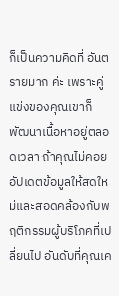ก็เป็นความคิดที่ อันตรายมาก ค่ะ เพราะคู่แข่งของคุณเขาก็พัฒนาเนื้อหาอยู่ตลอดเวลา ถ้าคุณไม่คอยอัปเดตข้อมูลให้สดใหม่และสอดคล้องกับพฤติกรรมผู้บริโภคที่เปลี่ยนไป อันดับที่คุณเค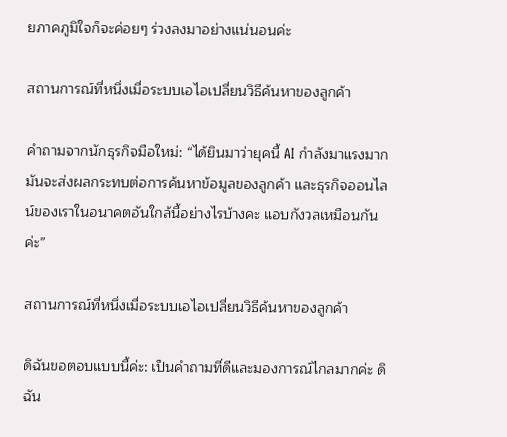ยภาคภูมิใจก็จะค่อยๆ ร่วงลงมาอย่างแน่นอนค่ะ

สถานการณ์ที่หนึ่งเมื่อระบบเอไอเปลี่ยนวิธีค้นหาของลูกค้า

คำถามจากนักธุรกิจมือใหม่: “ได้ยินมาว่ายุคนี้ AI กำลังมาแรงมาก มันจะส่งผลกระทบต่อการค้นหาข้อมูลของลูกค้า และธุรกิจออนไลน์ของเราในอนาคตอันใกล้นี้อย่างไรบ้างคะ แอบกังวลเหมือนกันค่ะ”

สถานการณ์ที่หนึ่งเมื่อระบบเอไอเปลี่ยนวิธีค้นหาของลูกค้า

ดิฉันขอตอบแบบนี้ค่ะ: เป็นคำถามที่ดีและมองการณ์ไกลมากค่ะ ดิฉัน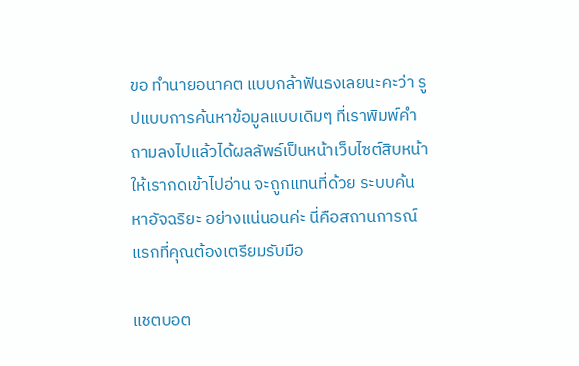ขอ ทำนายอนาคต แบบกล้าฟันธงเลยนะคะว่า รูปแบบการค้นหาข้อมูลแบบเดิมๆ ที่เราพิมพ์คำถามลงไปแล้วได้ผลลัพธ์เป็นหน้าเว็บไซต์สิบหน้าให้เรากดเข้าไปอ่าน จะถูกแทนที่ด้วย ระบบค้นหาอัจฉริยะ อย่างแน่นอนค่ะ นี่คือสถานการณ์แรกที่คุณต้องเตรียมรับมือ

แชตบอต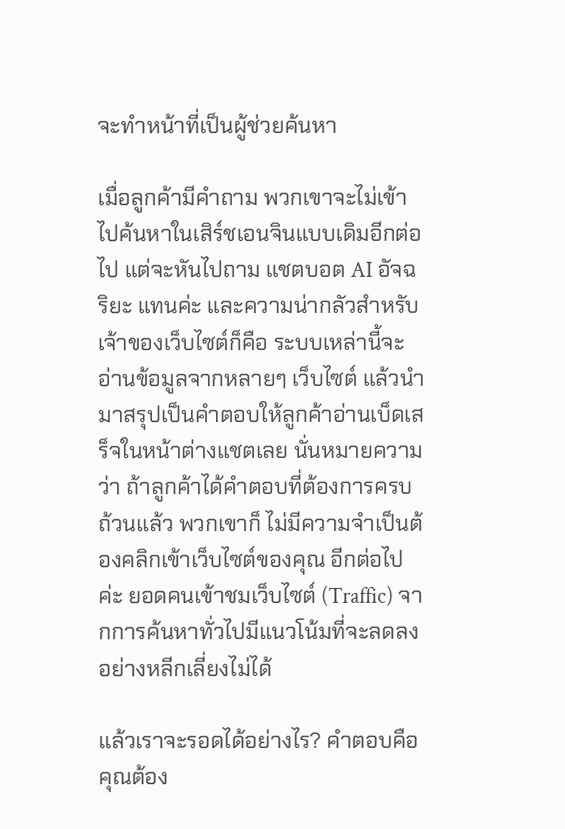จะทำหน้าที่เป็นผู้ช่วยค้นหา

เมื่อลูกค้ามีคำถาม พวกเขาจะไม่เข้าไปค้นหาในเสิร์ชเอนจินแบบเดิมอีกต่อไป แต่จะหันไปถาม แชตบอต AI อัจฉริยะ แทนค่ะ และความน่ากลัวสำหรับเจ้าของเว็บไซต์ก็คือ ระบบเหล่านี้จะอ่านข้อมูลจากหลายๆ เว็บไซต์ แล้วนำมาสรุปเป็นคำตอบให้ลูกค้าอ่านเบ็ดเสร็จในหน้าต่างแชตเลย นั่นหมายความว่า ถ้าลูกค้าได้คำตอบที่ต้องการครบถ้วนแล้ว พวกเขาก็ ไม่มีความจำเป็นต้องคลิกเข้าเว็บไซต์ของคุณ อีกต่อไปค่ะ ยอดคนเข้าชมเว็บไซต์ (Traffic) จากการค้นหาทั่วไปมีแนวโน้มที่จะลดลงอย่างหลีกเลี่ยงไม่ได้

แล้วเราจะรอดได้อย่างไร? คำตอบคือ คุณต้อง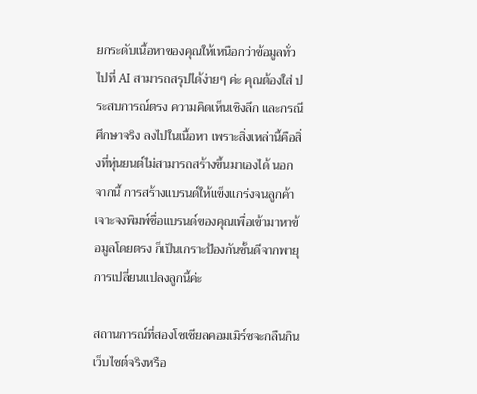ยกระดับเนื้อหาของคุณให้เหนือกว่าข้อมูลทั่วไปที่ AI สามารถสรุปได้ง่ายๆ ค่ะ คุณต้องใส่ ประสบการณ์ตรง ความคิดเห็นเชิงลึก และกรณีศึกษาจริง ลงไปในเนื้อหา เพราะสิ่งเหล่านี้คือสิ่งที่หุ่นยนต์ไม่สามารถสร้างขึ้นมาเองได้ นอกจากนี้ การสร้างแบรนด์ให้แข็งแกร่งจนลูกค้าเจาะจงพิมพ์ชื่อแบรนด์ของคุณเพื่อเข้ามาหาข้อมูลโดยตรง ก็เป็นเกราะป้องกันชั้นดีจากพายุการเปลี่ยนแปลงลูกนี้ค่ะ

สถานการณ์ที่สองโซเชียลคอมเมิร์ซจะกลืนกินเว็บไซต์จริงหรือ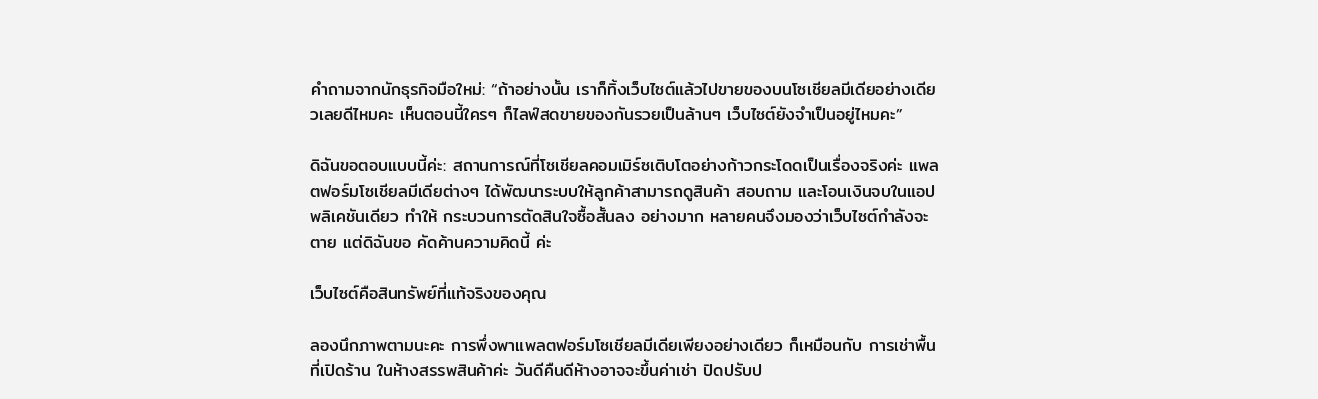คำถามจากนักธุรกิจมือใหม่: “ถ้าอย่างนั้น เราก็ทิ้งเว็บไซต์แล้วไปขายของบนโซเชียลมีเดียอย่างเดียวเลยดีไหมคะ เห็นตอนนี้ใครๆ ก็ไลฟ์สดขายของกันรวยเป็นล้านๆ เว็บไซต์ยังจำเป็นอยู่ไหมคะ”

ดิฉันขอตอบแบบนี้ค่ะ: สถานการณ์ที่โซเชียลคอมเมิร์ซเติบโตอย่างก้าวกระโดดเป็นเรื่องจริงค่ะ แพลตฟอร์มโซเชียลมีเดียต่างๆ ได้พัฒนาระบบให้ลูกค้าสามารถดูสินค้า สอบถาม และโอนเงินจบในแอปพลิเคชันเดียว ทำให้ กระบวนการตัดสินใจซื้อสั้นลง อย่างมาก หลายคนจึงมองว่าเว็บไซต์กำลังจะตาย แต่ดิฉันขอ คัดค้านความคิดนี้ ค่ะ

เว็บไซต์คือสินทรัพย์ที่แท้จริงของคุณ

ลองนึกภาพตามนะคะ การพึ่งพาแพลตฟอร์มโซเชียลมีเดียเพียงอย่างเดียว ก็เหมือนกับ การเช่าพื้นที่เปิดร้าน ในห้างสรรพสินค้าค่ะ วันดีคืนดีห้างอาจจะขึ้นค่าเช่า ปิดปรับป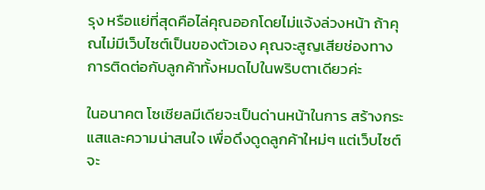รุง หรือแย่ที่สุดคือไล่คุณออกโดยไม่แจ้งล่วงหน้า ถ้าคุณไม่มีเว็บไซต์เป็นของตัวเอง คุณจะสูญเสียช่องทางการติดต่อกับลูกค้าทั้งหมดไปในพริบตาเดียวค่ะ

ในอนาคต โซเชียลมีเดียจะเป็นด่านหน้าในการ สร้างกระแสและความน่าสนใจ เพื่อดึงดูดลูกค้าใหม่ๆ แต่เว็บไซต์จะ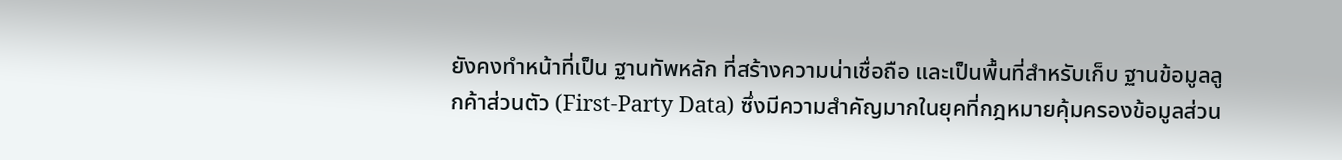ยังคงทำหน้าที่เป็น ฐานทัพหลัก ที่สร้างความน่าเชื่อถือ และเป็นพื้นที่สำหรับเก็บ ฐานข้อมูลลูกค้าส่วนตัว (First-Party Data) ซึ่งมีความสำคัญมากในยุคที่กฎหมายคุ้มครองข้อมูลส่วน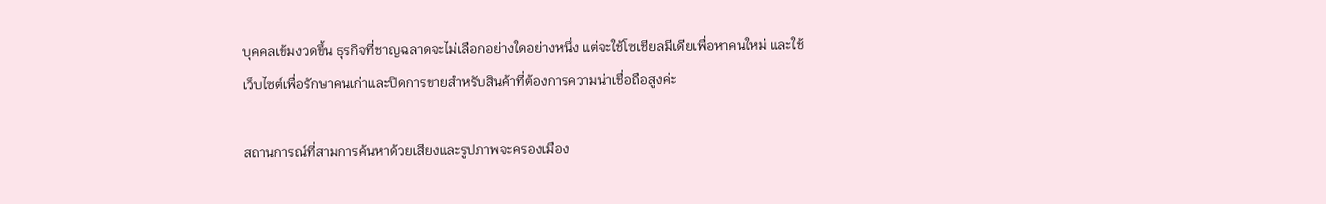บุคคลเข้มงวดขึ้น ธุรกิจที่ชาญฉลาดจะไม่เลือกอย่างใดอย่างหนึ่ง แต่จะใช้โซเชียลมีเดียเพื่อหาคนใหม่ และใช้เว็บไซต์เพื่อรักษาคนเก่าและปิดการขายสำหรับสินค้าที่ต้องการความน่าเชื่อถือสูงค่ะ

สถานการณ์ที่สามการค้นหาด้วยเสียงและรูปภาพจะครองเมือง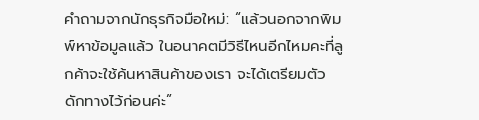คำถามจากนักธุรกิจมือใหม่: “แล้วนอกจากพิมพ์หาข้อมูลแล้ว ในอนาคตมีวิธีไหนอีกไหมคะที่ลูกค้าจะใช้ค้นหาสินค้าของเรา จะได้เตรียมตัวดักทางไว้ก่อนค่ะ”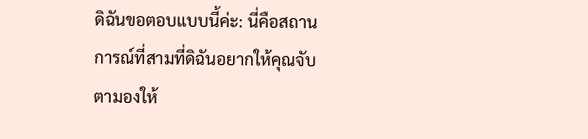ดิฉันขอตอบแบบนี้ค่ะ: นี่คือสถานการณ์ที่สามที่ดิฉันอยากให้คุณจับตามองให้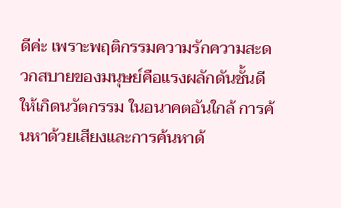ดีค่ะ เพราะพฤติกรรมความรักความสะดวกสบายของมนุษย์คือแรงผลักดันชั้นดีให้เกิดนวัตกรรม ในอนาคตอันใกล้ การค้นหาด้วยเสียงและการค้นหาด้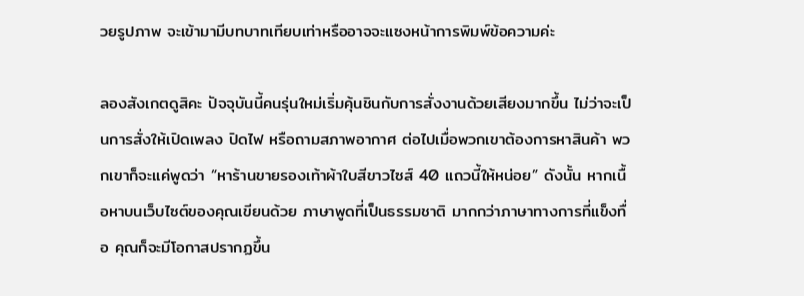วยรูปภาพ จะเข้ามามีบทบาทเทียบเท่าหรืออาจจะแซงหน้าการพิมพ์ข้อความค่ะ

ลองสังเกตดูสิคะ ปัจจุบันนี้คนรุ่นใหม่เริ่มคุ้นชินกับการสั่งงานด้วยเสียงมากขึ้น ไม่ว่าจะเป็นการสั่งให้เปิดเพลง ปิดไฟ หรือถามสภาพอากาศ ต่อไปเมื่อพวกเขาต้องการหาสินค้า พวกเขาก็จะแค่พูดว่า “หาร้านขายรองเท้าผ้าใบสีขาวไซส์ 40 แถวนี้ให้หน่อย” ดังนั้น หากเนื้อหาบนเว็บไซต์ของคุณเขียนด้วย ภาษาพูดที่เป็นธรรมชาติ มากกว่าภาษาทางการที่แข็งทื่อ คุณก็จะมีโอกาสปรากฏขึ้น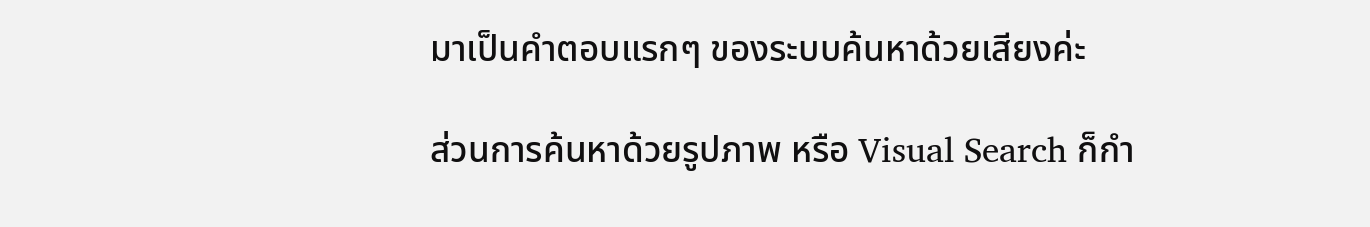มาเป็นคำตอบแรกๆ ของระบบค้นหาด้วยเสียงค่ะ

ส่วนการค้นหาด้วยรูปภาพ หรือ Visual Search ก็กำ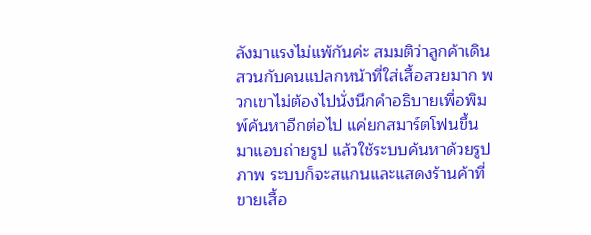ลังมาแรงไม่แพ้กันค่ะ สมมติว่าลูกค้าเดินสวนกับคนแปลกหน้าที่ใส่เสื้อสวยมาก พวกเขาไม่ต้องไปนั่งนึกคำอธิบายเพื่อพิมพ์ค้นหาอีกต่อไป แค่ยกสมาร์ตโฟนขึ้นมาแอบถ่ายรูป แล้วใช้ระบบค้นหาด้วยรูปภาพ ระบบก็จะสแกนและแสดงร้านค้าที่ขายเสื้อ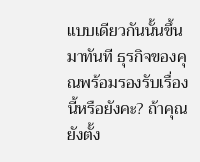แบบเดียวกันนั้นขึ้นมาทันที ธุรกิจของคุณพร้อมรองรับเรื่องนี้หรือยังคะ? ถ้าคุณยังตั้ง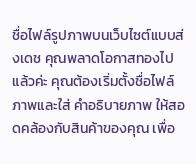ชื่อไฟล์รูปภาพบนเว็บไซต์แบบส่งเดช คุณพลาดโอกาสทองไปแล้วค่ะ คุณต้องเริ่มตั้งชื่อไฟล์ภาพและใส่ คำอธิบายภาพ ให้สอดคล้องกับสินค้าของคุณ เพื่อ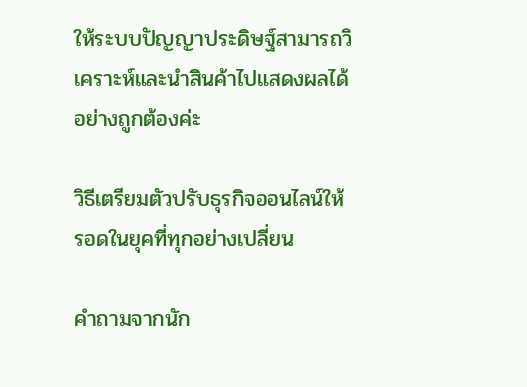ให้ระบบปัญญาประดิษฐ์สามารถวิเคราะห์และนำสินค้าไปแสดงผลได้อย่างถูกต้องค่ะ

วิธีเตรียมตัวปรับธุรกิจออนไลน์ให้รอดในยุคที่ทุกอย่างเปลี่ยน

คำถามจากนัก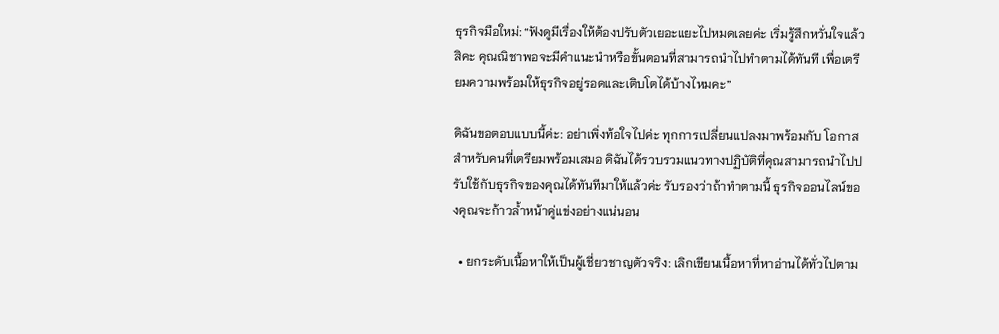ธุรกิจมือใหม่: “ฟังดูมีเรื่องให้ต้องปรับตัวเยอะแยะไปหมดเลยค่ะ เริ่มรู้สึกหวั่นใจแล้วสิคะ คุณณิชาพอจะมีคำแนะนำหรือขั้นตอนที่สามารถนำไปทำตามได้ทันที เพื่อเตรียมความพร้อมให้ธุรกิจอยู่รอดและเติบโตได้บ้างไหมคะ”

ดิฉันขอตอบแบบนี้ค่ะ: อย่าเพิ่งท้อใจไปค่ะ ทุกการเปลี่ยนแปลงมาพร้อมกับ โอกาสสำหรับคนที่เตรียมพร้อมเสมอ ดิฉันได้รวบรวมแนวทางปฏิบัติที่คุณสามารถนำไปปรับใช้กับธุรกิจของคุณได้ทันทีมาให้แล้วค่ะ รับรองว่าถ้าทำตามนี้ ธุรกิจออนไลน์ของคุณจะก้าวล้ำหน้าคู่แข่งอย่างแน่นอน

  • ยกระดับเนื้อหาให้เป็นผู้เชี่ยวชาญตัวจริง: เลิกเขียนเนื้อหาที่หาอ่านได้ทั่วไปตาม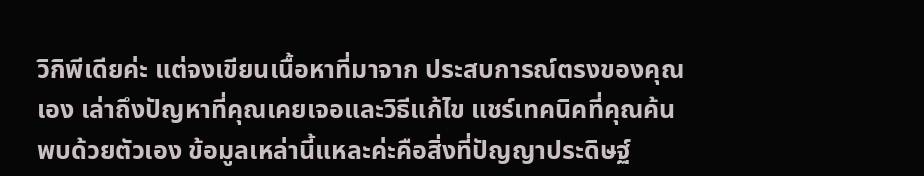วิกิพีเดียค่ะ แต่จงเขียนเนื้อหาที่มาจาก ประสบการณ์ตรงของคุณเอง เล่าถึงปัญหาที่คุณเคยเจอและวิธีแก้ไข แชร์เทคนิคที่คุณค้นพบด้วยตัวเอง ข้อมูลเหล่านี้แหละค่ะคือสิ่งที่ปัญญาประดิษฐ์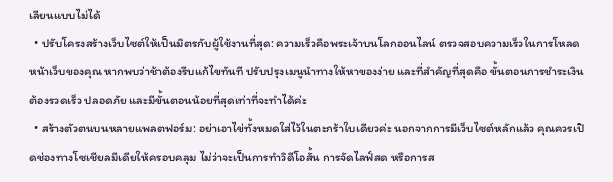เลียนแบบไม่ได้
  • ปรับโครงสร้างเว็บไซต์ให้เป็นมิตรกับผู้ใช้งานที่สุด: ความเร็วคือพระเจ้าบนโลกออนไลน์ ตรวจสอบความเร็วในการโหลดหน้าเว็บของคุณ หากพบว่าช้าต้องรีบแก้ไขทันที ปรับปรุงเมนูนำทางให้หาของง่าย และที่สำคัญที่สุดคือ ขั้นตอนการชำระเงินต้องรวดเร็ว ปลอดภัย และมีขั้นตอนน้อยที่สุดเท่าที่จะทำได้ค่ะ
  • สร้างตัวตนบนหลายแพลตฟอร์ม: อย่าเอาไข่ทั้งหมดใส่ไว้ในตะกร้าใบเดียวค่ะ นอกจากการมีเว็บไซต์หลักแล้ว คุณควรเปิดช่องทางโซเชียลมีเดียให้ครอบคลุม ไม่ว่าจะเป็นการทำวิดีโอสั้น การจัดไลฟ์สด หรือการส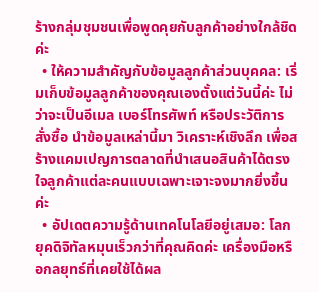ร้างกลุ่มชุมชนเพื่อพูดคุยกับลูกค้าอย่างใกล้ชิดค่ะ
  • ให้ความสำคัญกับข้อมูลลูกค้าส่วนบุคคล: เริ่มเก็บข้อมูลลูกค้าของคุณเองตั้งแต่วันนี้ค่ะ ไม่ว่าจะเป็นอีเมล เบอร์โทรศัพท์ หรือประวัติการสั่งซื้อ นำข้อมูลเหล่านี้มา วิเคราะห์เชิงลึก เพื่อสร้างแคมเปญการตลาดที่นำเสนอสินค้าได้ตรงใจลูกค้าแต่ละคนแบบเฉพาะเจาะจงมากยิ่งขึ้นค่ะ
  • อัปเดตความรู้ด้านเทคโนโลยีอยู่เสมอ: โลกยุคดิจิทัลหมุนเร็วกว่าที่คุณคิดค่ะ เครื่องมือหรือกลยุทธ์ที่เคยใช้ได้ผล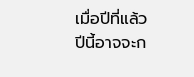เมื่อปีที่แล้ว ปีนี้อาจจะก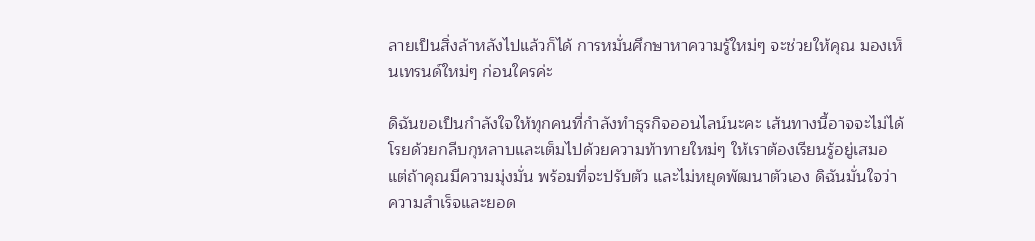ลายเป็นสิ่งล้าหลังไปแล้วก็ได้ การหมั่นศึกษาหาความรู้ใหม่ๆ จะช่วยให้คุณ มองเห็นเทรนด์ใหม่ๆ ก่อนใครค่ะ

ดิฉันขอเป็นกำลังใจให้ทุกคนที่กำลังทำธุรกิจออนไลน์นะคะ เส้นทางนี้อาจจะไม่ได้โรยด้วยกลีบกุหลาบและเต็มไปด้วยความท้าทายใหม่ๆ ให้เราต้องเรียนรู้อยู่เสมอ แต่ถ้าคุณมีความมุ่งมั่น พร้อมที่จะปรับตัว และไม่หยุดพัฒนาตัวเอง ดิฉันมั่นใจว่า ความสำเร็จและยอด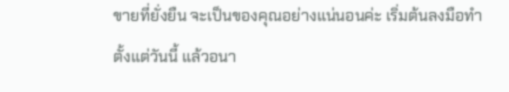ขายที่ยั่งยืน จะเป็นของคุณอย่างแน่นอนค่ะ เริ่มต้นลงมือทำตั้งแต่วันนี้ แล้วอนา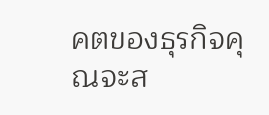คตของธุรกิจคุณจะส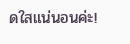ดใสแน่นอนค่ะ!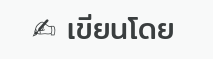✍ เขียนโดย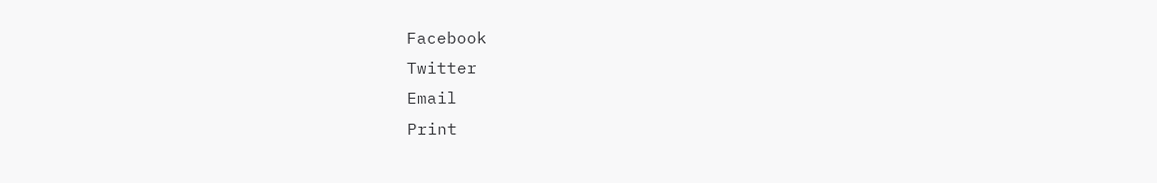Facebook
Twitter
Email
Print